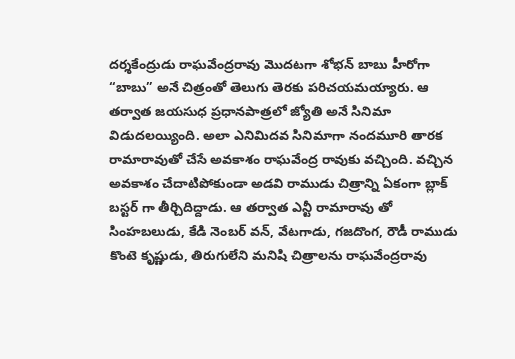దర్శకేంద్రుడు రాఘవేంద్రరావు మొదటగా శోభన్ బాబు హీరోగా “బాబు” అనే చిత్రంతో తెలుగు తెరకు పరిచయమయ్యారు. ఆ తర్వాత జయసుధ ప్రధానపాత్రలో జ్యోతి అనే సినిమా విడుదలయ్యింది. అలా ఎనిమిదవ సినిమాగా నందమూరి తారక రామారావుతో చేసే అవకాశం రాఘవేంద్ర రావుకు వచ్చింది. వచ్చిన అవకాశం చేదాటిపోకుండా అడవి రాముడు చిత్రాన్ని ఏకంగా బ్లాక్ బస్టర్ గా తీర్చిదిద్దాడు. ఆ తర్వాత ఎన్టీ రామారావు తో సింహబలుడు, కేడి నెంబర్ వన్, వేటగాడు, గజదొంగ, రౌడీ రాముడు కొంటె కృష్ణుడు, తిరుగులేని మనిషి చిత్రాలను రాఘవేంద్రరావు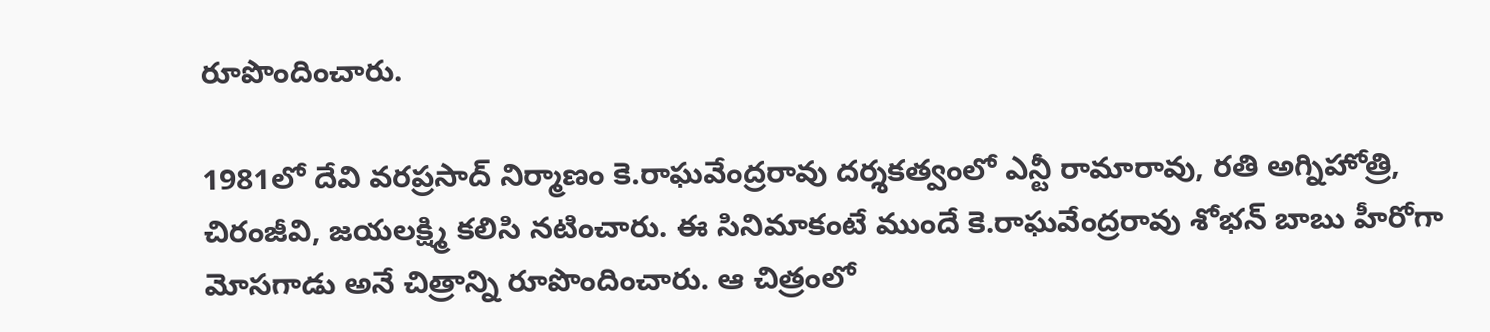రూపొందించారు.

1981లో దేవి వరప్రసాద్ నిర్మాణం కె.రాఘవేంద్రరావు దర్శకత్వంలో ఎన్టీ రామారావు, రతి అగ్నిహోత్రి, చిరంజీవి, జయలక్ష్మి కలిసి నటించారు. ఈ సినిమాకంటే ముందే కె.రాఘవేంద్రరావు శోభన్ బాబు హీరోగా మోసగాడు అనే చిత్రాన్ని రూపొందించారు. ఆ చిత్రంలో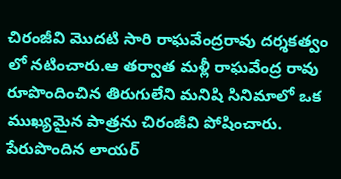చిరంజీవి మొదటి సారి రాఘవేంద్రరావు దర్శకత్వం లో నటించారు.ఆ తర్వాత మళ్లీ రాఘవేంద్ర రావు రూపొందించిన తిరుగులేని మనిషి సినిమాలో ఒక ముఖ్యమైన పాత్రను చిరంజీవి పోషించారు. పేరుపొందిన లాయర్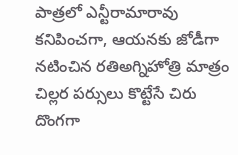పాత్రలో ఎన్టీరామారావు కనిపించగా, ఆయనకు జోడీగా నటించిన రతిఅగ్నిహోత్రి మాత్రం చిల్లర పర్సులు కొట్టేసే చిరు దొంగగా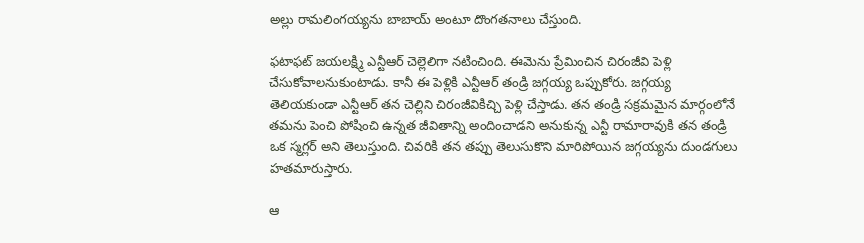అల్లు రామలింగయ్యను బాబాయ్ అంటూ దొంగతనాలు చేస్తుంది.

ఫటాఫట్ జయలక్ష్మి ఎన్టీఆర్ చెల్లెలిగా నటించింది. ఈమెను ప్రేమించిన చిరంజీవి పెళ్లి చేసుకోవాలనుకుంటాడు. కానీ ఈ పెళ్లికి ఎన్టీఆర్ తండ్రి జగ్గయ్య ఒప్పుకోరు. జగ్గయ్య తెలియకుండా ఎన్టీఆర్ తన చెల్లిని చిరంజీవికిచ్చి పెళ్లి చేస్తాడు. తన తండ్రి సక్రమమైన మార్గంలోనే తమను పెంచి పోషించి ఉన్నత జీవితాన్ని అందించాడని అనుకున్న ఎన్టీ రామారావుకి తన తండ్రి ఒక స్మగ్లర్ అని తెలుస్తుంది. చివరికి తన తప్పు తెలుసుకొని మారిపోయిన జగ్గయ్యను దుండగులు హతమారుస్తారు.

ఆ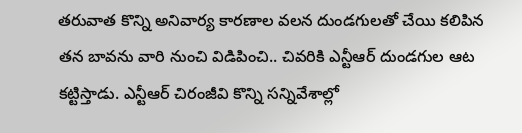తరువాత కొన్ని అనివార్య కారణాల వలన దుండగులతో చేయి కలిపిన తన బావను వారి నుంచి విడిపించి.. చివరికి ఎన్టీఆర్ దుండగుల ఆట కట్టిస్తాడు. ఎన్టీఆర్ చిరంజీవి కొన్ని సన్నివేశాల్లో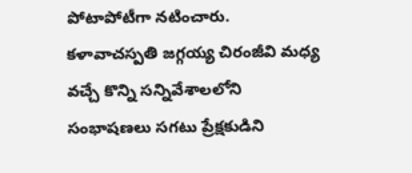పోటాపోటీగా నటించారు. కళావాచస్పతి జగ్గయ్య చిరంజీవి మధ్య వచ్చే కొన్ని సన్నివేశాలలోని సంభాషణలు సగటు ప్రేక్షకుడిని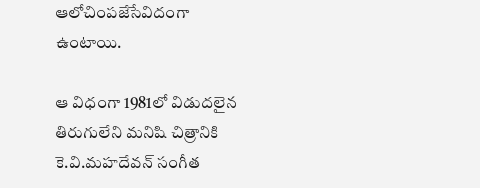ఆలోచింపజేసేవిదంగా ఉంటాయి.

ఆ విధంగా 1981లో విడుదలైన తిరుగులేని మనిషి చిత్రానికి కె.వి.మహదేవన్ సంగీత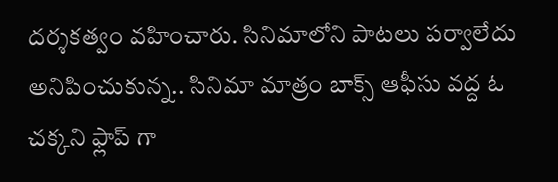దర్శకత్వం వహించారు. సినిమాలోని పాటలు పర్వాలేదు అనిపించుకున్న.. సినిమా మాత్రం బాక్స్ ఆఫీసు వద్ద ఓ చక్కని ఫ్లాప్ గా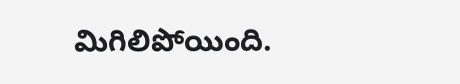మిగిలిపోయింది.